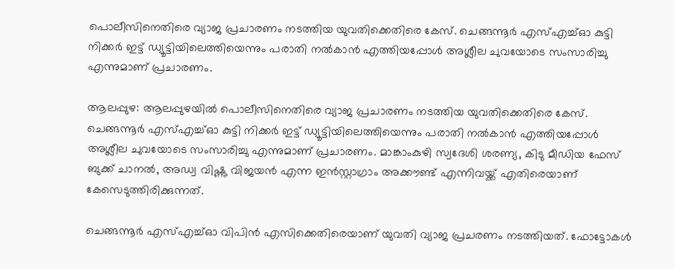പൊലീസിനെതിരെ വ്യാജ പ്രചാരണം നടത്തിയ യുവതിക്കെതിരെ കേസ്. ചെങ്ങന്നൂർ എസ്എച്ച്ഓ കുട്ടി നിക്കർ ഇട്ട് ഡ്യൂട്ടിയിലെത്തിയെന്നും പരാതി നൽകാൻ എത്തിയപ്പോൾ അശ്ലീല ചുവയോടെ സംസാരിച്ചു എന്നുമാണ് പ്രചാരണം.

ആലപ്പുഴ: ആലപ്പുഴയിൽ പൊലീസിനെതിരെ വ്യാജ പ്രചാരണം നടത്തിയ യുവതിക്കെതിരെ കേസ്. ചെങ്ങന്നൂർ എസ്എച്ച്ഓ കുട്ടി നിക്കർ ഇട്ട് ഡ്യൂട്ടിയിലെത്തിയെന്നും പരാതി നൽകാൻ എത്തിയപ്പോൾ അശ്ലീല ചുവയോടെ സംസാരിച്ചു എന്നുമാണ് പ്രചാരണം. മാങ്കാംകുഴി സ്വദേശി ശരണ്യ, കിടു മീഡിയ ഫേസ് ബുക്ക് ചാനൽ, അഡ്വ വിഷ്ണു വിജയൻ എന്ന ഇൻസ്റ്റാഗ്രാം അക്കൗണ്ട് എന്നിവയ്ക്ക് എതിരെയാണ് കേസെടുത്തിരിക്കുന്നത്.

ചെങ്ങന്നൂർ എസ്എച്ച്ഓ വിപിൻ എസിക്കെതിരെയാണ് യുവതി വ്യാജ പ്രചരണം നടത്തിയത്. ഫോട്ടോകൾ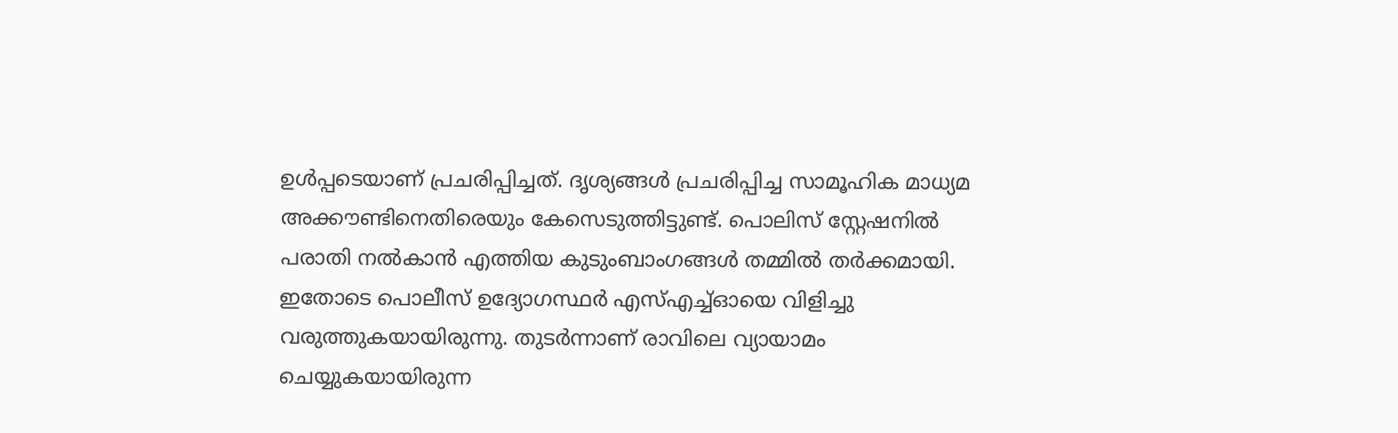ഉൾപ്പടെയാണ് പ്രചരിപ്പിച്ചത്. ദൃശ്യങ്ങൾ പ്രചരിപ്പിച്ച സാമൂഹിക മാധ്യമ അക്കൗണ്ടിനെതിരെയും കേസെടുത്തിട്ടുണ്ട്. പൊലിസ് സ്റ്റേഷനിൽ പരാതി നൽകാൻ എത്തിയ കുടുംബാംഗങ്ങൾ തമ്മിൽ തർക്കമായി. ഇതോടെ പൊലീസ് ഉദ്യോഗസ്ഥർ എസ്എച്ച്ഓയെ വിളിച്ചു വരുത്തുകയായിരുന്നു. തുടർന്നാണ് രാവിലെ വ്യായാമം ചെയ്യുകയായിരുന്ന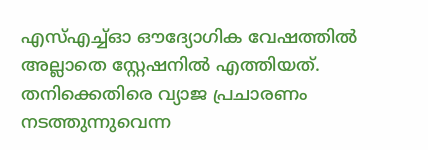എസ്എച്ച്ഓ ഔദ്യോഗിക വേഷത്തിൽ അല്ലാതെ സ്റ്റേഷനിൽ എത്തിയത്. തനിക്കെതിരെ വ്യാജ പ്രചാരണം നടത്തുന്നുവെന്ന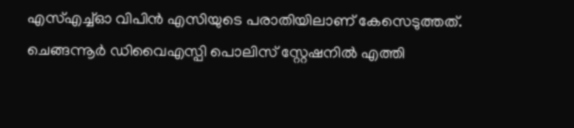എസ്എച്ച്ഓ വിപിൻ എസിയുടെ പരാതിയിലാണ് കേസെടുത്തത്. ചെങ്ങന്നൂർ ഡിവൈഎസ്പി പൊലിസ് സ്റ്റേഷനിൽ എത്തി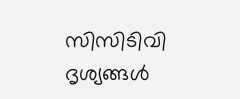സിസിടിവി ദൃശ്യങ്ങൾ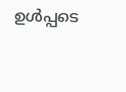ഉൾപ്പടെ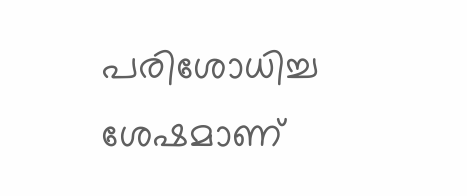പരിശോധിച്ച ശേഷമാണ്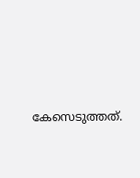കേസെടുത്തത്.